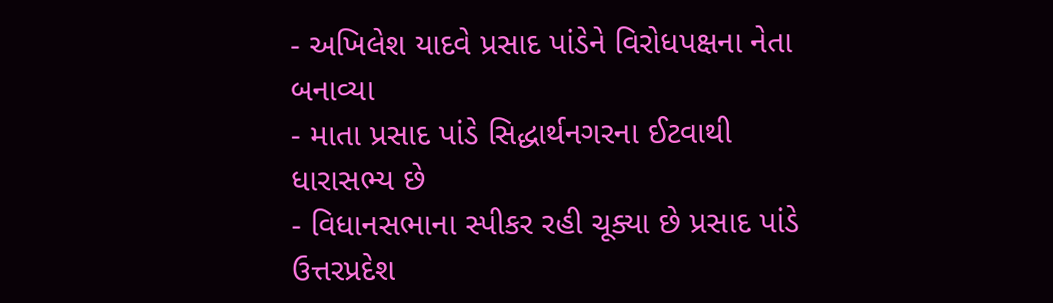- અખિલેશ યાદવે પ્રસાદ પાંડેને વિરોધપક્ષના નેતા બનાવ્યા
- માતા પ્રસાદ પાંડે સિદ્ધાર્થનગરના ઈટવાથી ધારાસભ્ય છે
- વિધાનસભાના સ્પીકર રહી ચૂક્યા છે પ્રસાદ પાંડે
ઉત્તરપ્રદેશ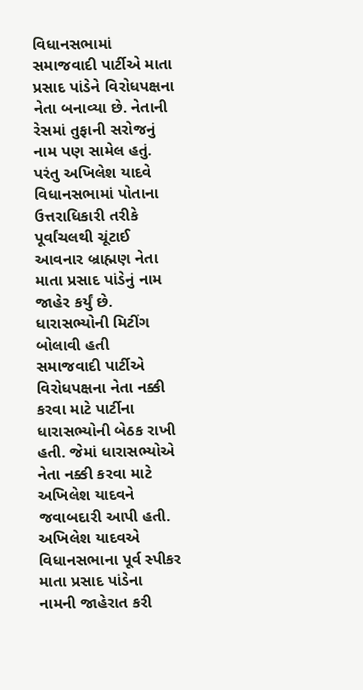વિધાનસભામાં સમાજવાદી પાર્ટીએ માતા પ્રસાદ પાંડેને વિરોધપક્ષના નેતા બનાવ્યા છે. નેતાની રેસમાં તુફાની સરોજનું નામ પણ સામેલ હતું. પરંતુ અખિલેશ યાદવે વિધાનસભામાં પોતાના ઉત્તરાધિકારી તરીકે પૂર્વાંચલથી ચૂંટાઈ આવનાર બ્રાહ્મણ નેતા માતા પ્રસાદ પાંડેનું નામ જાહેર કર્યું છે.
ધારાસભ્યોની મિટીંગ બોલાવી હતી
સમાજવાદી પાર્ટીએ વિરોધપક્ષના નેતા નક્કી કરવા માટે પાર્ટીના ધારાસભ્યોની બેઠક રાખી હતી. જેમાં ધારાસભ્યોએ નેતા નક્કી કરવા માટે અખિલેશ યાદવને જવાબદારી આપી હતી. અખિલેશ યાદવએ વિધાનસભાના પૂર્વ સ્પીકર માતા પ્રસાદ પાંડેના નામની જાહેરાત કરી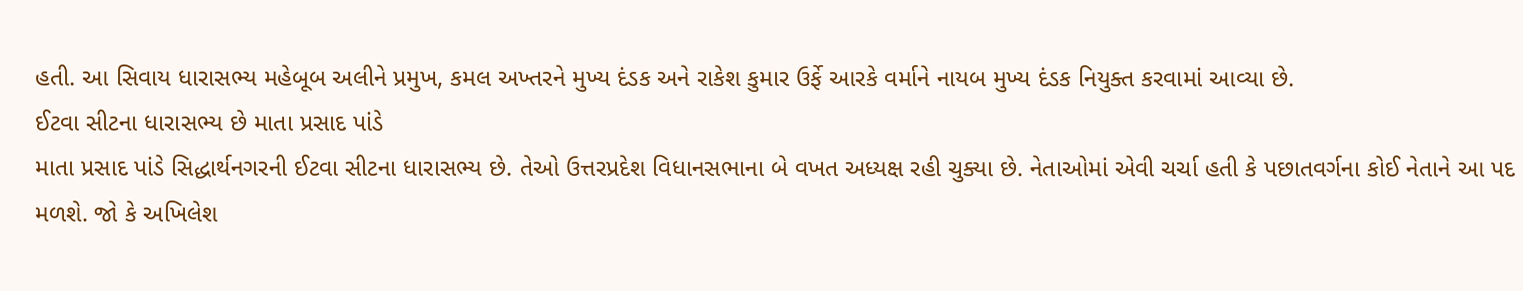હતી. આ સિવાય ધારાસભ્ય મહેબૂબ અલીને પ્રમુખ, કમલ અખ્તરને મુખ્ય દંડક અને રાકેશ કુમાર ઉર્ફે આરકે વર્માને નાયબ મુખ્ય દંડક નિયુક્ત કરવામાં આવ્યા છે.
ઈટવા સીટના ધારાસભ્ય છે માતા પ્રસાદ પાંડે
માતા પ્રસાદ પાંડે સિદ્ધાર્થનગરની ઈટવા સીટના ધારાસભ્ય છે. તેઓ ઉત્તરપ્રદેશ વિધાનસભાના બે વખત અધ્યક્ષ રહી ચુક્યા છે. નેતાઓમાં એવી ચર્ચા હતી કે પછાતવર્ગના કોઈ નેતાને આ પદ મળશે. જો કે અખિલેશ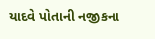યાદવે પોતાની નજીકના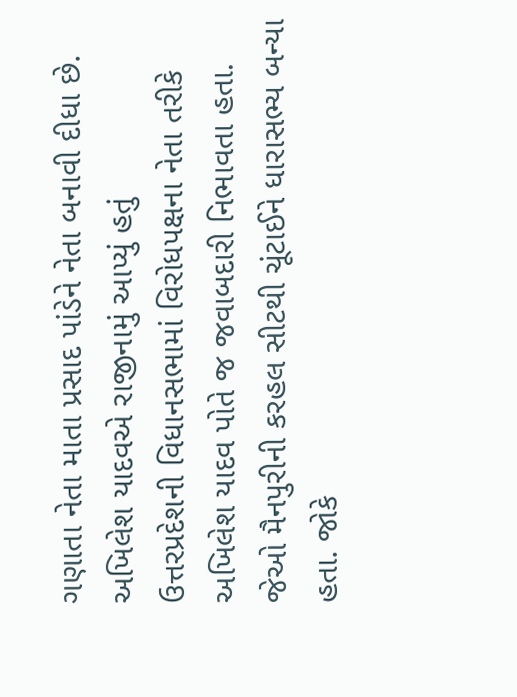ગણાતા નેતા માતા પ્રસાદ પાંડેને નેતા બનાવી દીધા છે.
અખિલેશ યાદવએ રાજીનામું આપ્યું હતું
ઉત્તરપ્રદેશની વિધાનસભામાં વિરોધપક્ષના નેતા તરીકે અખિલેશ યાદવ પોતે જ જવાબદારી નિભાવતા હતા. જેઓ મૈનપુરીની કરહલ સીટથી ચૂંટાઈને ધારાસભ્ય બન્યા હતા. જોકે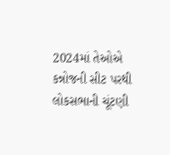2024માં તેઓએ કન્નોજની સીટ પરથી લોકસભાની ચૂંટણી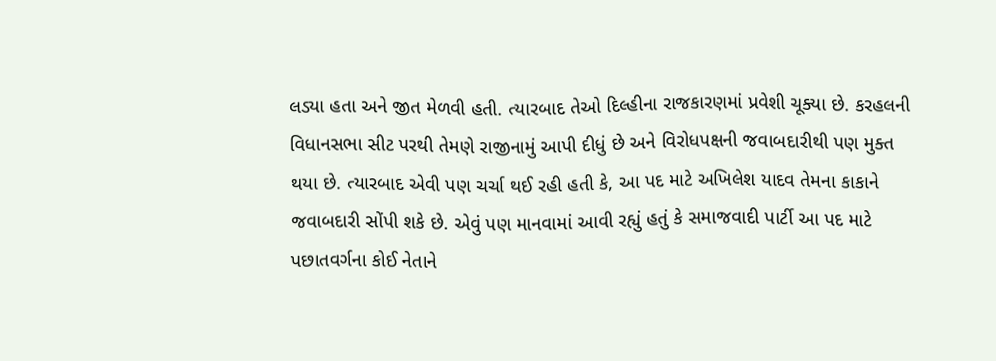લડ્યા હતા અને જીત મેળવી હતી. ત્યારબાદ તેઓ દિલ્હીના રાજકારણમાં પ્રવેશી ચૂક્યા છે. કરહલની વિધાનસભા સીટ પરથી તેમણે રાજીનામું આપી દીધું છે અને વિરોધપક્ષની જવાબદારીથી પણ મુક્ત થયા છે. ત્યારબાદ એવી પણ ચર્ચા થઈ રહી હતી કે, આ પદ માટે અખિલેશ યાદવ તેમના કાકાને જવાબદારી સોંપી શકે છે. એવું પણ માનવામાં આવી રહ્યું હતું કે સમાજવાદી પાર્ટી આ પદ માટે પછાતવર્ગના કોઈ નેતાને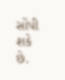સોંપી શકે છે.